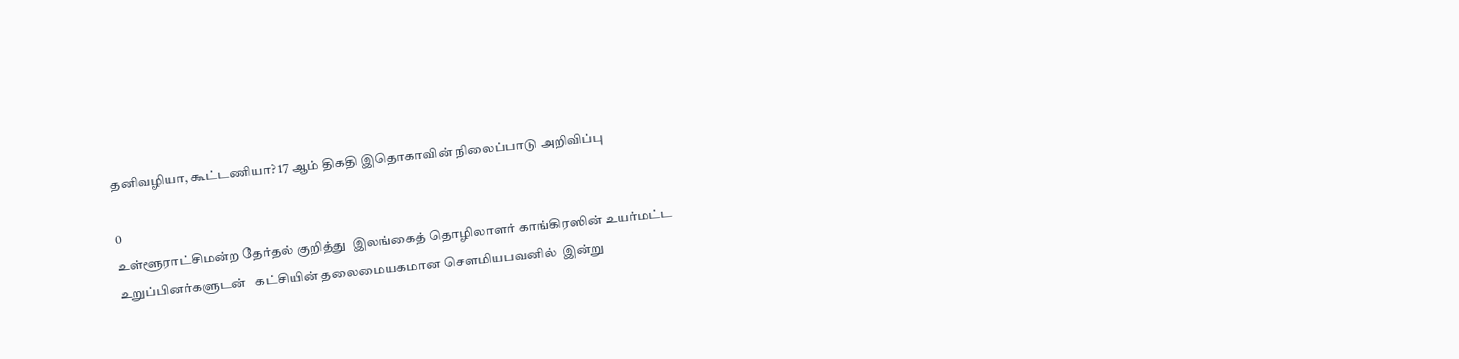தனிவழியா, கூட்டணியா? 17 ஆம் திகதி இதொகாவின் நிலைப்பாடு அறிவிப்பு

0
உள்ளூராட்சிமன்ற தேர்தல் குறித்து  இலங்கைத் தொழிலாளர் காங்கிரஸின் உயர்மட்ட உறுப்பினர்களுடன்   கட்சியின் தலைமையகமான சௌமியபவனில்  இன்று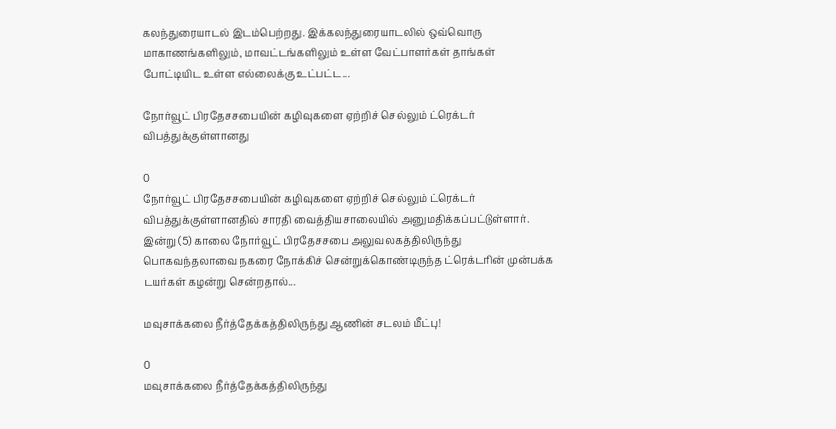கலந்துரையாடல் இடம்பெற்றது. இக்கலந்துரையாடலில் ஒவ்வொரு மாகாணங்களிலும், மாவட்டங்களிலும் உள்ள வேட்பாளர்கள் தாங்கள் போட்டியிட உள்ள எல்லைக்கு உட்பட்ட...

நோர்வூட் பிரதேசசபையின் கழிவுகளை ஏற்றிச் செல்லும் ட்ரெக்டர் விபத்துக்குள்ளானது

0
நோர்வூட் பிரதேசசபையின் கழிவுகளை ஏற்றிச் செல்லும் ட்ரெக்டர் விபத்துக்குள்ளானதில் சாரதி வைத்தியசாலையில் அனுமதிக்கப்பட்டுள்ளார். இன்று (5) காலை நோர்வூட் பிரதேசசபை அலுவலகத்திலிருந்து பொகவந்தலாவை நகரை நோக்கிச் சென்றுக்கொண்டிருந்த ட்ரெக்டரின் முன்பக்க டயர்கள் கழன்று சென்றதால்...

மவுசாக்கலை நீர்த்தேக்கத்திலிருந்து ஆணின் சடலம் மீட்பு!

0
மவுசாக்கலை நீர்த்தேக்கத்திலிருந்து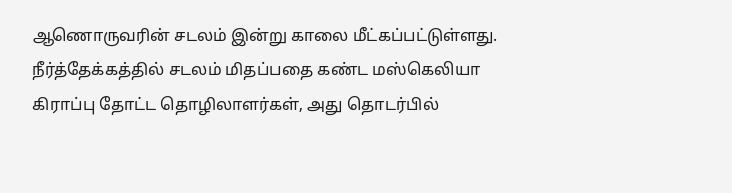ஆணொருவரின் சடலம் இன்று காலை மீட்கப்பட்டுள்ளது. நீர்த்தேக்கத்தில் சடலம் மிதப்பதை கண்ட மஸ்கெலியா கிராப்பு தோட்ட தொழிலாளர்கள், அது தொடர்பில்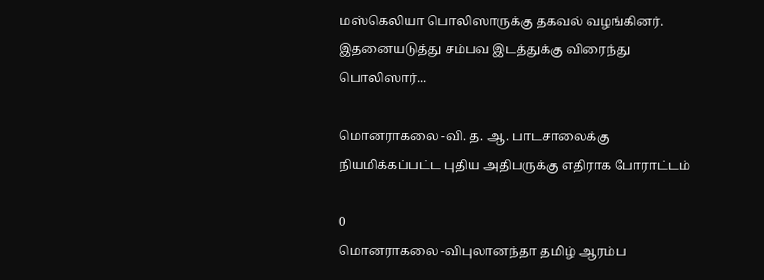மஸ்கெலியா பொலிஸாருக்கு தகவல் வழங்கினர். இதனையடுத்து சம்பவ இடத்துக்கு விரைந்து பொலிஸார்...

மொனராகலை -வி. த. ஆ. பாடசாலைக்கு நியமிக்கப்பட்ட புதிய அதிபருக்கு எதிராக போராட்டம்

0
மொனராகலை -விபுலானந்தா தமிழ் ஆரம்ப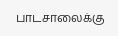பாடசாலைக்கு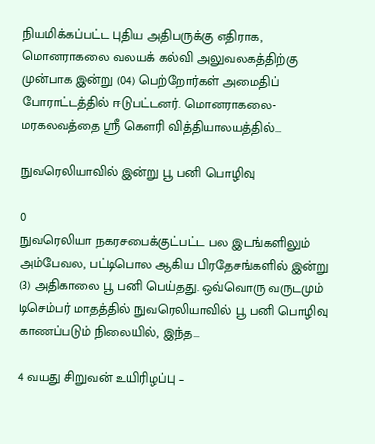நியமிக்கப்பட்ட புதிய அதிபருக்கு எதிராக, மொனராகலை வலயக் கல்வி அலுவலகத்திற்கு முன்பாக இன்று (04) பெற்றோர்கள் அமைதிப் போராட்டத்தில் ஈடுபட்டனர். மொனராகலை- மரகலவத்தை ஸ்ரீ கௌரி வித்தியாலயத்தில்...

நுவரெலியாவில் இன்று பூ பனி பொழிவு

0
நுவரெலியா நகரசபைக்குட்பட்ட பல இடங்களிலும்  அம்பேவல, பட்டிபொல ஆகிய பிரதேசங்களில் இன்று (3) அதிகாலை பூ பனி பெய்தது. ஒவ்வொரு வருடமும் டிசெம்பர் மாதத்தில் நுவரெலியாவில் பூ பனி பொழிவு காணப்படும் நிலையில், இந்த...

4 வயது சிறுவன் உயிரிழப்பு –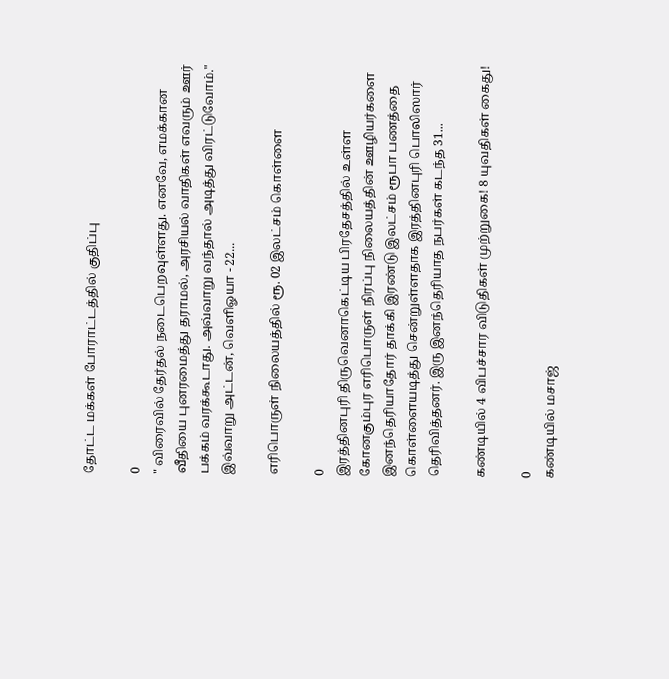தோட்ட மக்கள் போராட்டத்தில் குதிப்பு

0
" விரைவில் தேர்தல் நடைபெறவுள்ளது. எனவே, எமக்கான வீதியை புனரமைத்து தராமல், அரசியல் வாதிகள் எவரும் ஊர் பக்கம் வரக்கூடாது. அவ்வாறு வந்தால் அடித்து விரட்டுவோம்." இவ்வாறு அட்டன், வெளிஓயா - 22...

எரிபொருள் நிலையத்தில் ரூ. 02 இலட்சம் கொள்ளை

0
இரத்தினபுரி திருவெனாகெட்டிய பிரதேசத்தில் உள்ள கோனகும்புர எரிபொருள் நிரப்பு நிலையத்தின் ஊழியர்களை இனந்தெரியாதோர் தாக்கி இரண்டு இலட்சம் ரூபா பணத்தை கொள்ளையடித்து சென்றுள்ளதாக இரத்தினபுரி பொலிஸார் தெரிவித்தனர். இரு இனந்தெரியாத நபர்கள் கடந்த 31...

கண்டியில் 4 விபச்சார விடுதிகள் முற்றுகை! 8 யுவதிகள் கைது!

0
கண்டியில் மசாஜ்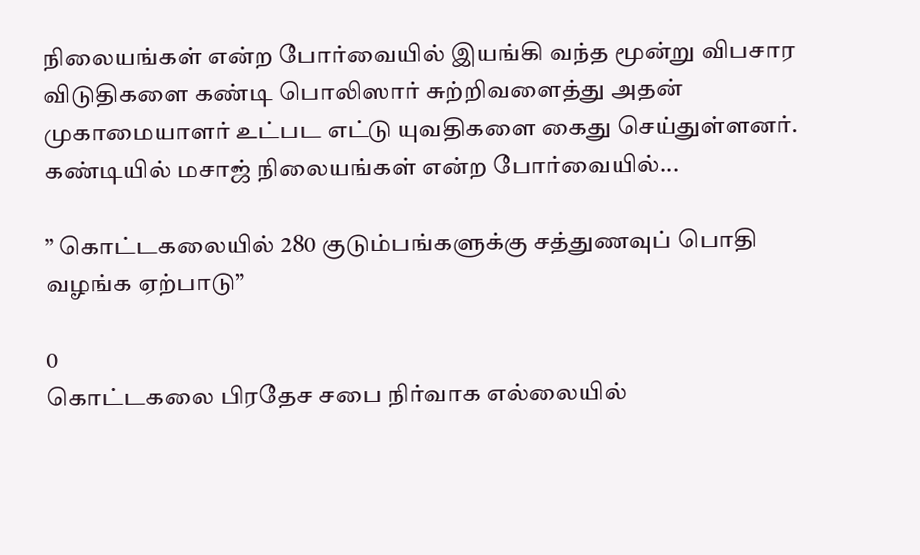நிலையங்கள் என்ற போர்வையில் இயங்கி வந்த மூன்று விபசார விடுதிகளை கண்டி பொலிஸார் சுற்றிவளைத்து அதன் முகாமையாளர் உட்பட எட்டு யுவதிகளை கைது செய்துள்ளனர். கண்டியில் மசாஜ் நிலையங்கள் என்ற போர்வையில்...

” கொட்டகலையில் 280 குடும்பங்களுக்கு சத்துணவுப் பொதி வழங்க ஏற்பாடு”

0
கொட்டகலை பிரதேச சபை நிர்வாக எல்லையில்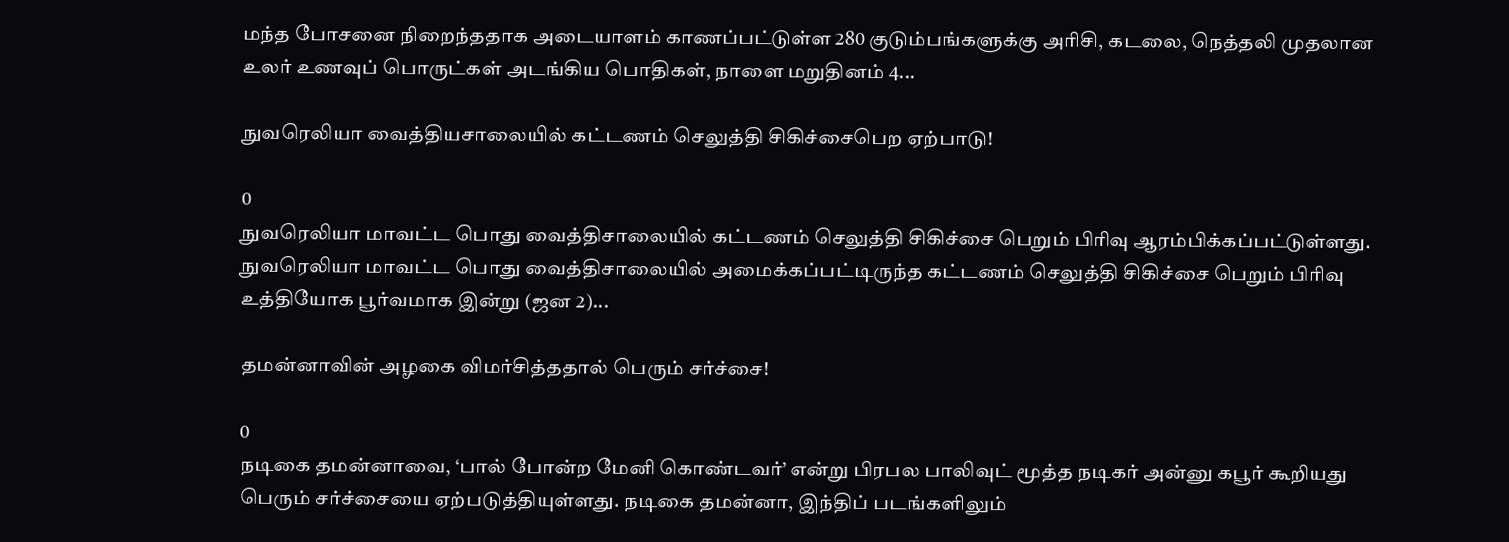மந்த போசனை நிறைந்ததாக அடையாளம் காணப்பட்டுள்ள 280 குடும்பங்களுக்கு அரிசி, கடலை, நெத்தலி முதலான உலர் உணவுப் பொருட்கள் அடங்கிய பொதிகள், நாளை மறுதினம் 4...

நுவரெலியா வைத்தியசாலையில் கட்டணம் செலுத்தி சிகிச்சைபெற ஏற்பாடு!

0
நுவரெலியா மாவட்ட பொது வைத்திசாலையில் கட்டணம் செலுத்தி சிகிச்சை பெறும் பிரிவு ஆரம்பிக்கப்பட்டுள்ளது. நுவரெலியா மாவட்ட பொது வைத்திசாலையில் அமைக்கப்பட்டிருந்த கட்டணம் செலுத்தி சிகிச்சை பெறும் பிரிவு உத்தியோக பூர்வமாக இன்று (ஜன 2)...

தமன்னாவின் அழகை விமர்சித்ததால் பெரும் சர்ச்சை!

0
நடிகை தமன்னாவை, ‘பால் போன்ற மேனி கொண்டவர்’ என்று பிரபல பாலிவுட் மூத்த நடிகர் அன்னு கபூர் கூறியது பெரும் சர்ச்சையை ஏற்படுத்தியுள்ளது. நடிகை தமன்னா, இந்திப் படங்களிலும்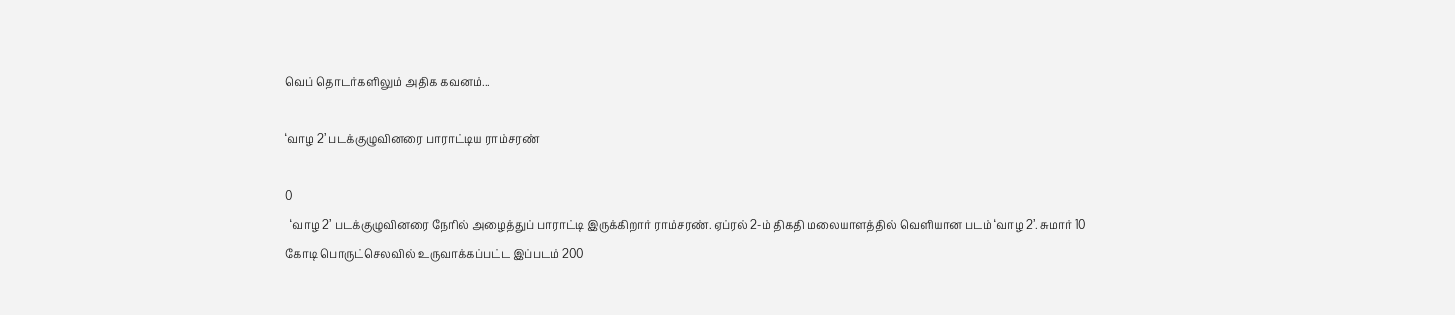வெப் தொடர்களிலும் அதிக கவனம்...

‘வாழ 2’ படக்குழுவினரை பாராட்டிய ராம்சரண்

0
  ‘வாழ 2’ படக்குழுவினரை நேரில் அழைத்துப் பாராட்டி இருக்கிறார் ராம்சரண். ஏப்ரல் 2-ம் திகதி மலையாளத்தில் வெளியான படம் ‘வாழ 2’. சுமார் 10 கோடி பொருட்செலவில் உருவாக்கப்பட்ட இப்படம் 200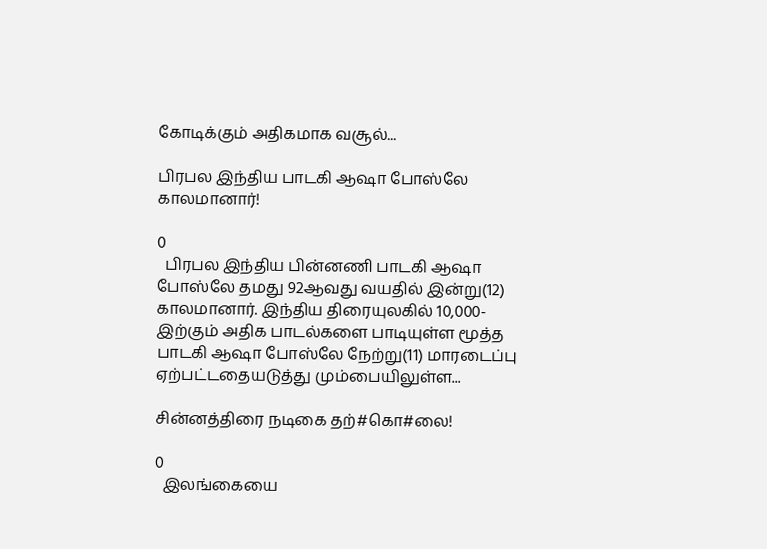கோடிக்கும் அதிகமாக வசூல்...

பிரபல இந்திய பாடகி ஆஷா போஸ்லே காலமானார்!

0
  பிரபல இந்திய பின்னணி பாடகி ஆஷா போஸ்லே தமது 92ஆவது வயதில் இன்று(12) காலமானார். இந்திய திரையுலகில் 10,000-இற்கும் அதிக பாடல்களை பாடியுள்ள மூத்த பாடகி ஆஷா போஸ்லே நேற்று(11) மாரடைப்பு ஏற்பட்டதையடுத்து மும்பையிலுள்ள...

சின்னத்திரை நடிகை தற்#கொ#லை!

0
  இலங்கையை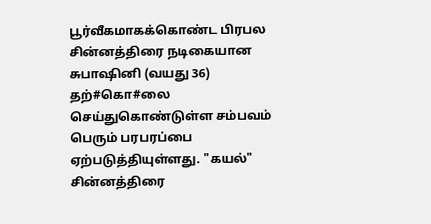பூர்வீகமாகக்கொண்ட பிரபல சின்னத்திரை நடிகையான சுபாஷினி (வயது 36) தற்#கொ#லை செய்துகொண்டுள்ள சம்பவம் பெரும் பரபரப்பை ஏற்படுத்தியுள்ளது. "கயல்" சின்னத்திரை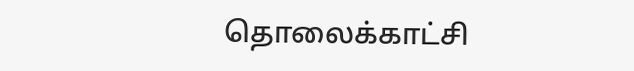தொலைக்காட்சி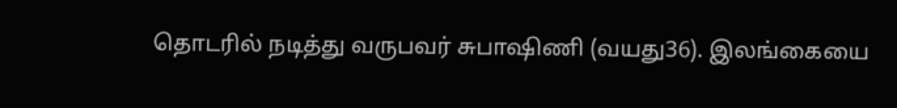தொடரில் நடித்து வருபவர் சுபாஷிணி (வயது36). இலங்கையை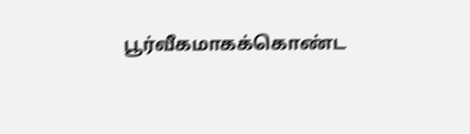பூர்வீகமாகக்கொண்ட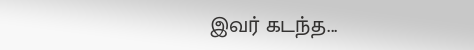இவர் கடந்த...